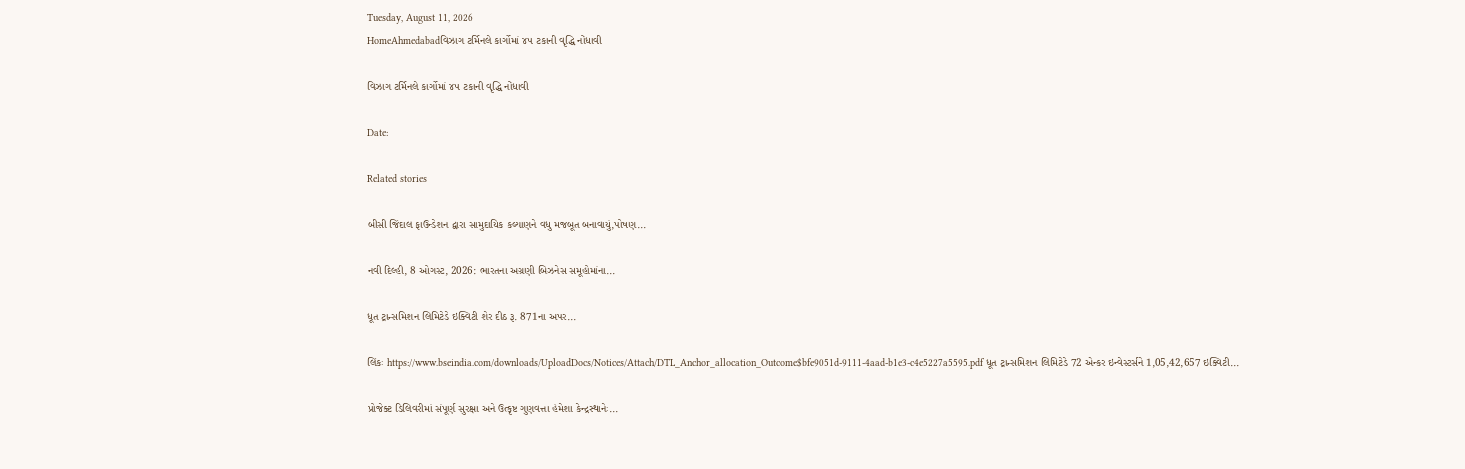Tuesday, August 11, 2026
HomeAhmedabadવિઝાગ ટર્મિનલે કાર્ગોમાં ૪૫ ટકાની વૃદ્ધિ નોંધાવી

વિઝાગ ટર્મિનલે કાર્ગોમાં ૪૫ ટકાની વૃદ્ધિ નોંધાવી

Date:

Related stories

બીસી જિંદાલ ફાઉન્ડેશન દ્વારા સામુદાયિક કલ્યાણને વધુ મજબૂત બનાવાયું,પોષણ...

નવી દિલ્હી, 8 ઓગસ્ટ, 2026: ભારતના અગ્રણી બિઝનેસ સમૂહોમાંના...

ધૂત ટ્રાન્સમિશન લિમિટેડે ઇક્વિટી શેર દીઠ રૂ. 871ના અપર...

લિંકઃ https://www.bseindia.com/downloads/UploadDocs/Notices/Attach/DTL_Anchor_allocation_Outcome$bfe9051d-9111-4aad-b1e3-c4e5227a5595.pdf ધૂત ટ્રાન્સમિશન લિમિટેડે 72 એન્કર ઇન્વેસ્ટર્સને 1,05,42,657 ઇક્વિટી...

પ્રોજેક્ટ ડિલિવરીમાં સંપૂર્ણ સુરક્ષા અને ઉત્કૃષ્ટ ગુણવત્તા હંમેશા કેન્દ્રસ્થાનેઃ...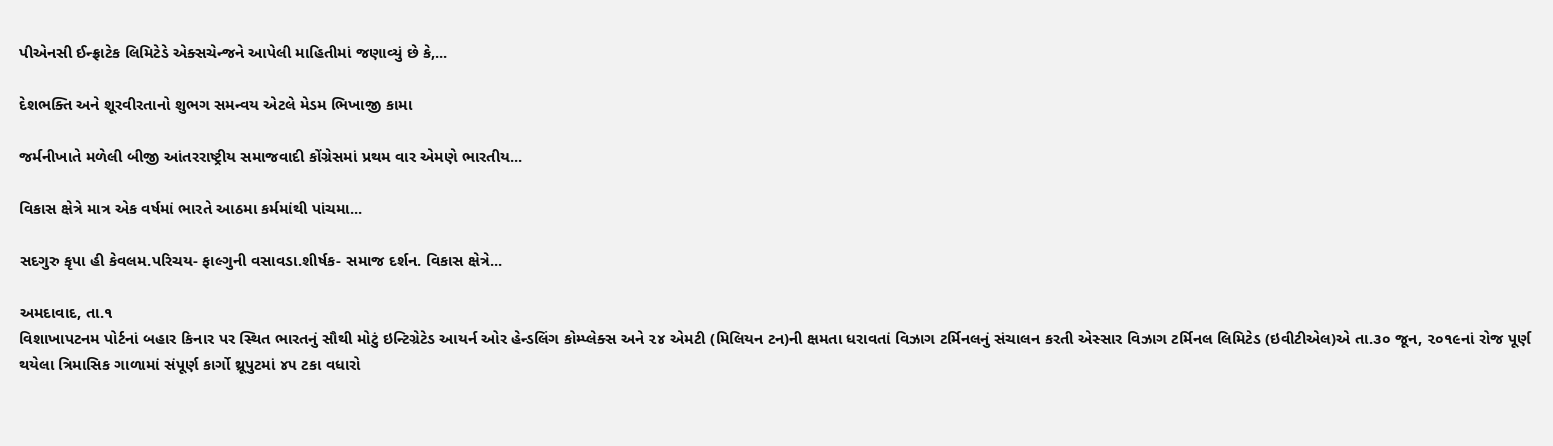પીએનસી ઈન્ફ્રાટેક લિમિટેડે એક્સચેન્જને આપેલી માહિતીમાં જણાવ્યું છે કે,...

દેશભક્તિ અને શૂરવીરતાનો શુભગ સમન્વય એટલે મેડમ ભિખાજી કામા

જર્મનીખાતે મળેલી બીજી આંતરરાષ્ટ્રીય સમાજવાદી કોંગ્રેસમાં પ્રથમ વાર એમણે ભારતીય...

વિકાસ ક્ષેત્રે માત્ર એક વર્ષમાં ભારતે આઠમા કર્મમાંથી પાંચમા...

સદગુરુ કૃપા હી કેવલમ.પરિચય- ફાલ્ગુની વસાવડા.શીર્ષક- સમાજ દર્શન. વિકાસ ક્ષેત્રે...

અમદાવાદ, તા.૧
વિશાખાપટનમ પોર્ટનાં બહાર કિનાર પર સ્થિત ભારતનું સૌથી મોટું ઇન્ટિગ્રેટેડ આયર્ન ઓર હેન્ડલિંગ કોમ્પ્લેક્સ અને ૨૪ એમટી (મિલિયન ટન)ની ક્ષમતા ધરાવતાં વિઝાગ ટર્મિનલનું સંચાલન કરતી એસ્સાર વિઝાગ ટર્મિનલ લિમિટેડ (ઇવીટીએલ)એ તા.૩૦ જૂન, ૨૦૧૯નાં રોજ પૂર્ણ થયેલા ત્રિમાસિક ગાળામાં સંપૂર્ણ કાર્ગો થ્રૂપુટમાં ૪૫ ટકા વધારો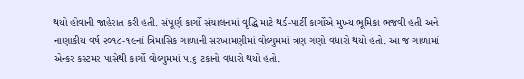થયો હોવાની જાહેરાત કરી હતી. સંપૂર્ણ કાર્ગો સંચાલનમાં વૃદ્ધિ માટે થર્ડ-પાર્ટી કાર્ગોએ મુખ્ય ભૂમિકા ભજવી હતી અને નાણાકીય વર્ષ ૨૦૧૮-૧૯નાં ત્રિમાસિક ગાળાની સરખામણીમાં વોલ્યુમમાં ત્રણ ગણો વધારો થયો હતો. આ જ ગાળામાં એન્કર કસ્ટમર પાસેથી કાર્ગો વોલ્યુમમાં ૫.૬ ટકાનો વધારો થયો હતો.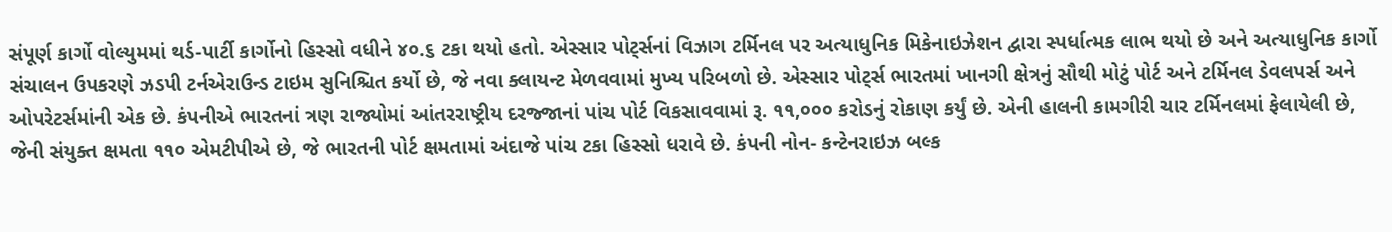સંપૂર્ણ કાર્ગો વોલ્યુમમાં થર્ડ-પાર્ટી કાર્ગોનો હિસ્સો વધીને ૪૦.૬ ટકા થયો હતો. એસ્સાર પોટ્‌ર્સનાં વિઝાગ ટર્મિનલ પર અત્યાધુનિક મિકેનાઇઝેશન દ્વારા સ્પર્ધાત્મક લાભ થયો છે અને અત્યાધુનિક કાર્ગો સંચાલન ઉપકરણે ઝડપી ટર્નએરાઉન્ડ ટાઇમ સુનિશ્ચિત કર્યો છે, જે નવા ક્લાયન્ટ મેળવવામાં મુખ્ય પરિબળો છે. એસ્સાર પોટ્‌ર્સ ભારતમાં ખાનગી ક્ષેત્રનું સૌથી મોટું પોર્ટ અને ટર્મિનલ ડેવલપર્સ અને ઓપરેટર્સમાંની એક છે. કંપનીએ ભારતનાં ત્રણ રાજ્યોમાં આંતરરાષ્ટ્રીય દરજ્જાનાં પાંચ પોર્ટ વિકસાવવામાં રૂ. ૧૧,૦૦૦ કરોડનું રોકાણ કર્યું છે. એની હાલની કામગીરી ચાર ટર્મિનલમાં ફેલાયેલી છે, જેની સંયુક્ત ક્ષમતા ૧૧૦ એમટીપીએ છે, જે ભારતની પોર્ટ ક્ષમતામાં અંદાજે પાંચ ટકા હિસ્સો ધરાવે છે. કંપની નોન- કન્ટેનરાઇઝ બલ્ક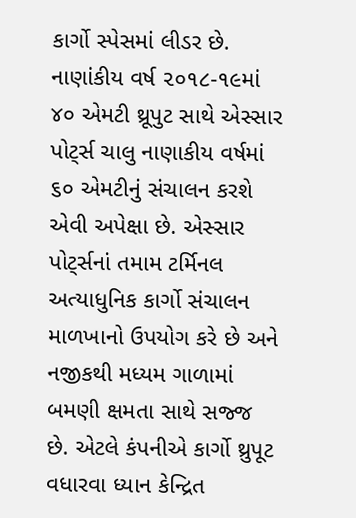કાર્ગો સ્પેસમાં લીડર છે. નાણાંકીય વર્ષ ૨૦૧૮-૧૯માં ૪૦ એમટી થ્રૂપુટ સાથે એસ્સાર પોટ્‌ર્સ ચાલુ નાણાકીય વર્ષમાં ૬૦ એમટીનું સંચાલન કરશે એવી અપેક્ષા છે. એસ્સાર પોટ્‌ર્સનાં તમામ ટર્મિનલ અત્યાધુનિક કાર્ગો સંચાલન માળખાનો ઉપયોગ કરે છે અને નજીકથી મધ્યમ ગાળામાં બમણી ક્ષમતા સાથે સજ્જ છે. એટલે કંપનીએ કાર્ગો થ્રુપૂટ વધારવા ધ્યાન કેન્દ્રિત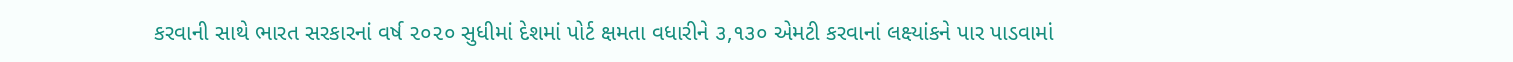કરવાની સાથે ભારત સરકારનાં વર્ષ ૨૦૨૦ સુધીમાં દેશમાં પોર્ટ ક્ષમતા વધારીને ૩,૧૩૦ એમટી કરવાનાં લક્ષ્યાંકને પાર પાડવામાં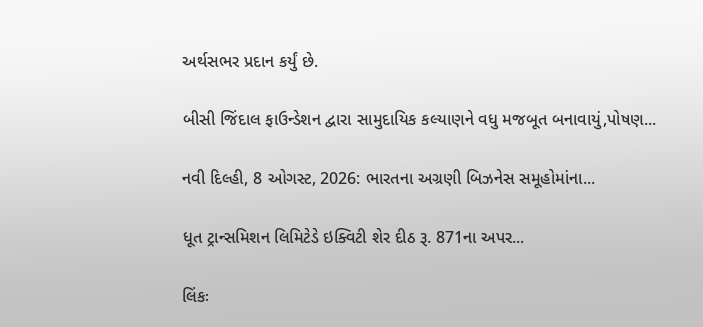અર્થસભર પ્રદાન કર્યું છે.

બીસી જિંદાલ ફાઉન્ડેશન દ્વારા સામુદાયિક કલ્યાણને વધુ મજબૂત બનાવાયું,પોષણ...

નવી દિલ્હી, 8 ઓગસ્ટ, 2026: ભારતના અગ્રણી બિઝનેસ સમૂહોમાંના...

ધૂત ટ્રાન્સમિશન લિમિટેડે ઇક્વિટી શેર દીઠ રૂ. 871ના અપર...

લિંકઃ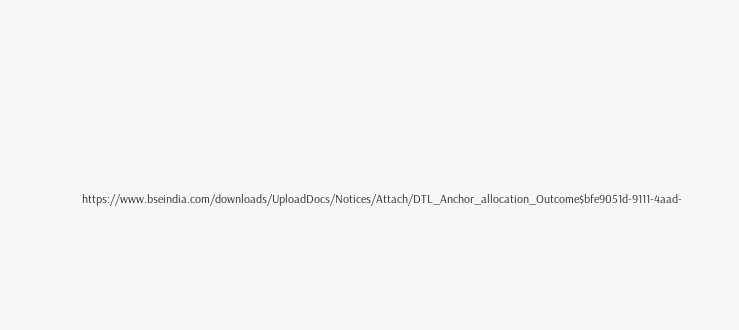https://www.bseindia.com/downloads/UploadDocs/Notices/Attach/DTL_Anchor_allocation_Outcome$bfe9051d-9111-4aad-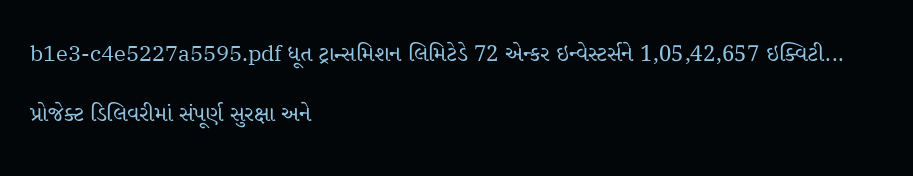b1e3-c4e5227a5595.pdf ધૂત ટ્રાન્સમિશન લિમિટેડે 72 એન્કર ઇન્વેસ્ટર્સને 1,05,42,657 ઇક્વિટી...

પ્રોજેક્ટ ડિલિવરીમાં સંપૂર્ણ સુરક્ષા અને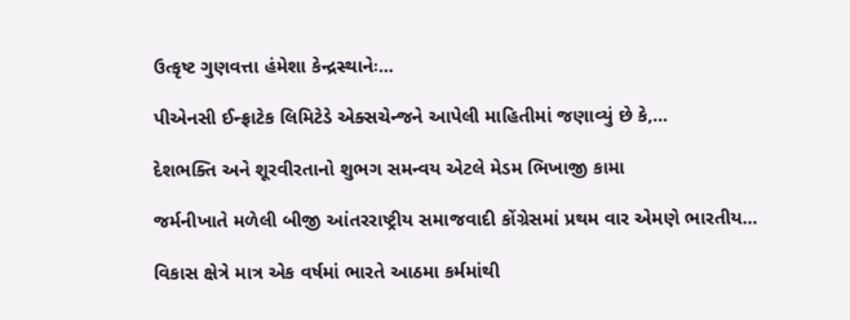ઉત્કૃષ્ટ ગુણવત્તા હંમેશા કેન્દ્રસ્થાનેઃ...

પીએનસી ઈન્ફ્રાટેક લિમિટેડે એક્સચેન્જને આપેલી માહિતીમાં જણાવ્યું છે કે,...

દેશભક્તિ અને શૂરવીરતાનો શુભગ સમન્વય એટલે મેડમ ભિખાજી કામા

જર્મનીખાતે મળેલી બીજી આંતરરાષ્ટ્રીય સમાજવાદી કોંગ્રેસમાં પ્રથમ વાર એમણે ભારતીય...

વિકાસ ક્ષેત્રે માત્ર એક વર્ષમાં ભારતે આઠમા કર્મમાંથી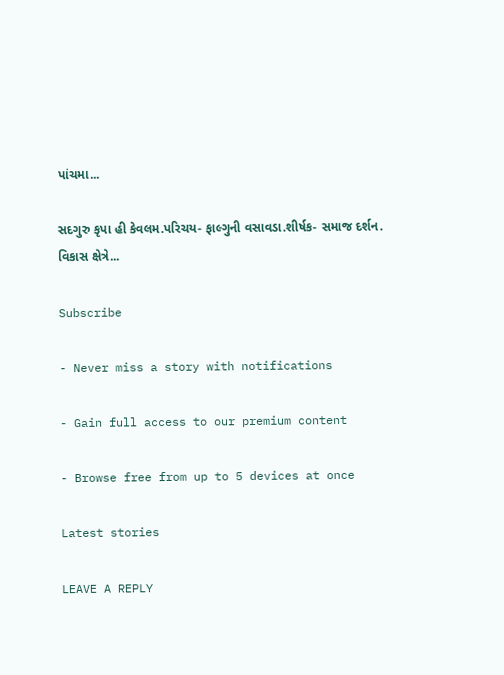પાંચમા...

સદગુરુ કૃપા હી કેવલમ.પરિચય- ફાલ્ગુની વસાવડા.શીર્ષક- સમાજ દર્શન. વિકાસ ક્ષેત્રે...

Subscribe

- Never miss a story with notifications

- Gain full access to our premium content

- Browse free from up to 5 devices at once

Latest stories

LEAVE A REPLY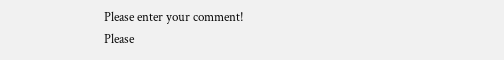Please enter your comment!
Please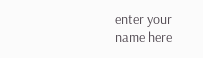enter your name here